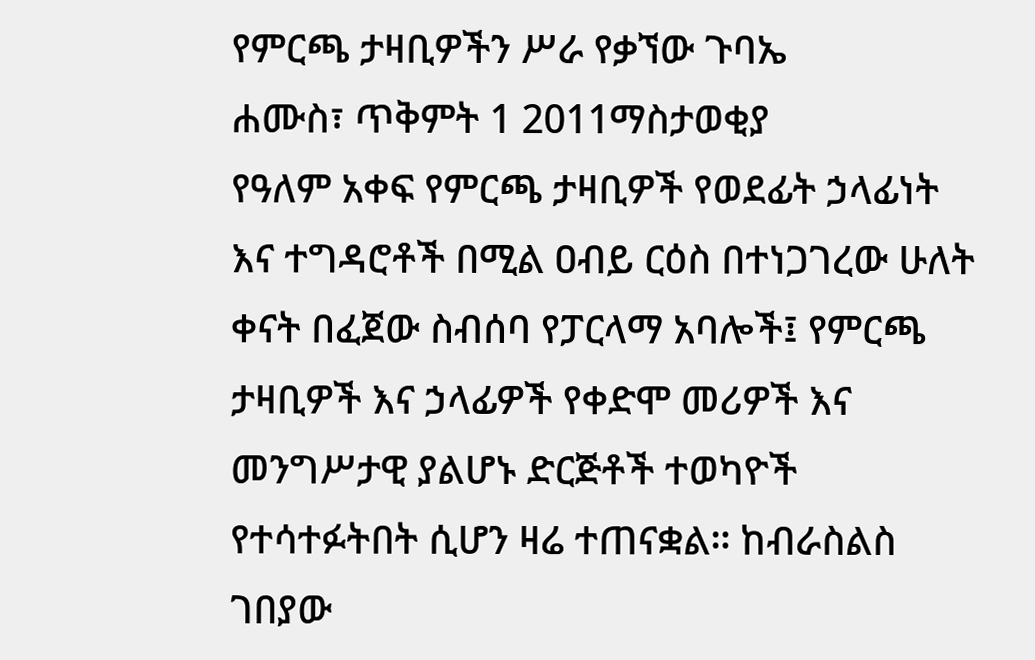የምርጫ ታዛቢዎችን ሥራ የቃኘው ጉባኤ
ሐሙስ፣ ጥቅምት 1 2011ማስታወቂያ
የዓለም አቀፍ የምርጫ ታዛቢዎች የወደፊት ኃላፊነት እና ተግዳሮቶች በሚል ዐብይ ርዕስ በተነጋገረው ሁለት ቀናት በፈጀው ስብሰባ የፓርላማ አባሎች፤ የምርጫ ታዛቢዎች እና ኃላፊዎች የቀድሞ መሪዎች እና መንግሥታዊ ያልሆኑ ድርጅቶች ተወካዮች የተሳተፉትበት ሲሆን ዛሬ ተጠናቋል። ከብራስልስ ገበያው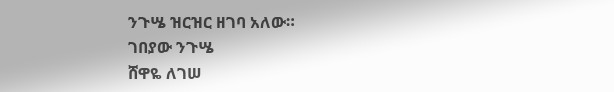ንጉሤ ዝርዝር ዘገባ አለው።
ገበያው ንጉሤ
ሸዋዬ ለገሠ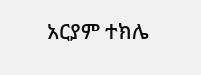አርያም ተክሌ